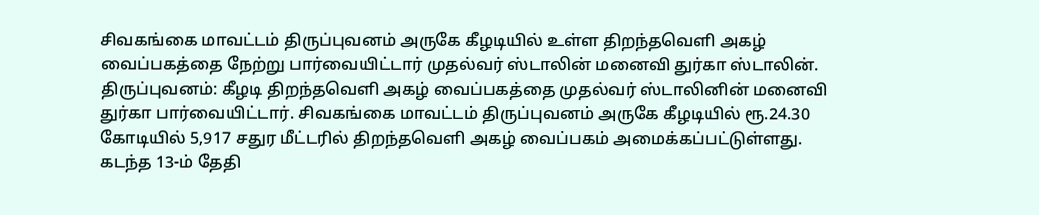சிவகங்கை மாவட்டம் திருப்புவனம் அருகே கீழடியில் உள்ள திறந்தவெளி அகழ் வைப்பகத்தை நேற்று பார்வையிட்டார் முதல்வர் ஸ்டாலின் மனைவி துர்கா ஸ்டாலின்.
திருப்புவனம்: கீழடி திறந்தவெளி அகழ் வைப்பகத்தை முதல்வர் ஸ்டாலினின் மனைவி துர்கா பார்வையிட்டார். சிவகங்கை மாவட்டம் திருப்புவனம் அருகே கீழடியில் ரூ.24.30 கோடியில் 5,917 சதுர மீட்டரில் திறந்தவெளி அகழ் வைப்பகம் அமைக்கப்பட்டுள்ளது.
கடந்த 13-ம் தேதி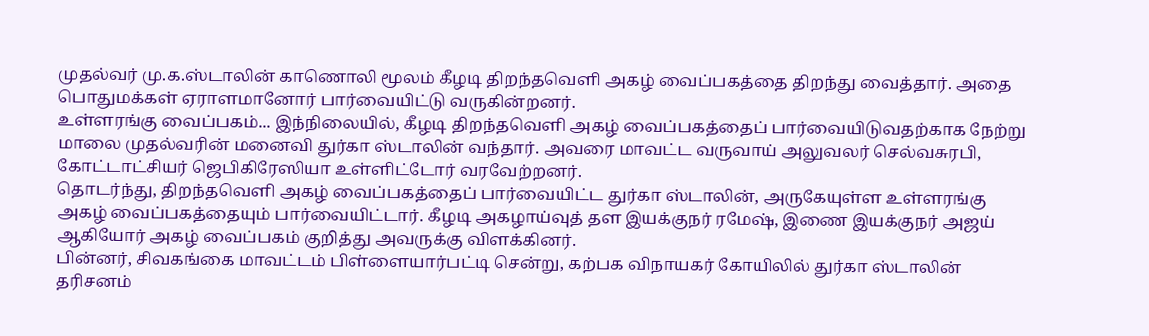முதல்வர் மு.க.ஸ்டாலின் காணொலி மூலம் கீழடி திறந்தவெளி அகழ் வைப்பகத்தை திறந்து வைத்தார். அதை பொதுமக்கள் ஏராளமானோர் பார்வையிட்டு வருகின்றனர்.
உள்ளரங்கு வைப்பகம்... இந்நிலையில், கீழடி திறந்தவெளி அகழ் வைப்பகத்தைப் பார்வையிடுவதற்காக நேற்று மாலை முதல்வரின் மனைவி துர்கா ஸ்டாலின் வந்தார். அவரை மாவட்ட வருவாய் அலுவலர் செல்வசுரபி, கோட்டாட்சியர் ஜெபிகிரேஸியா உள்ளிட்டோர் வரவேற்றனர்.
தொடர்ந்து, திறந்தவெளி அகழ் வைப்பகத்தைப் பார்வையிட்ட துர்கா ஸ்டாலின், அருகேயுள்ள உள்ளரங்கு அகழ் வைப்பகத்தையும் பார்வையிட்டார். கீழடி அகழாய்வுத் தள இயக்குநர் ரமேஷ், இணை இயக்குநர் அஜய் ஆகியோர் அகழ் வைப்பகம் குறித்து அவருக்கு விளக்கினர்.
பின்னர், சிவகங்கை மாவட்டம் பிள்ளையார்பட்டி சென்று, கற்பக விநாயகர் கோயிலில் துர்கா ஸ்டாலின் தரிசனம்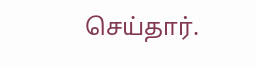செய்தார்.